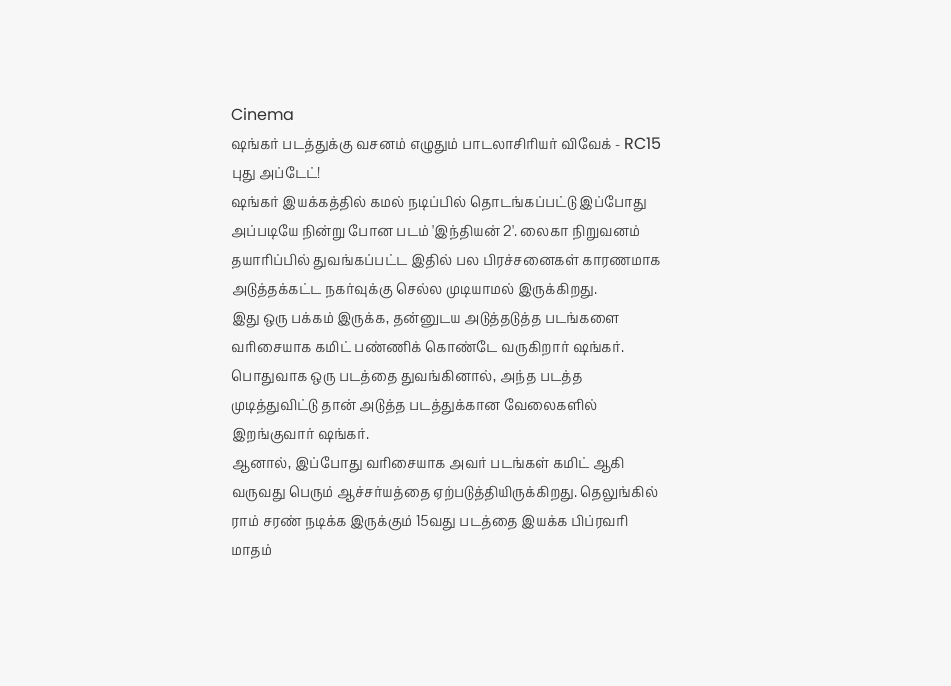Cinema
ஷங்கர் படத்துக்கு வசனம் எழுதும் பாடலாசிரியர் விவேக் - RC15 புது அப்டேட்!
ஷங்கர் இயக்கத்தில் கமல் நடிப்பில் தொடங்கப்பட்டு இப்போது அப்படியே நின்று போன படம் 'இந்தியன் 2'. லைகா நிறுவனம் தயாரிப்பில் துவங்கப்பட்ட இதில் பல பிரச்சனைகள் காரணமாக அடுத்தக்கட்ட நகர்வுக்கு செல்ல முடியாமல் இருக்கிறது.
இது ஒரு பக்கம் இருக்க, தன்னுடய அடுத்தடுத்த படங்களை வரிசையாக கமிட் பண்ணிக் கொண்டே வருகிறார் ஷங்கர். பொதுவாக ஒரு படத்தை துவங்கினால், அந்த படத்த முடித்துவிட்டு தான் அடுத்த படத்துக்கான வேலைகளில் இறங்குவார் ஷங்கர்.
ஆனால், இப்போது வரிசையாக அவர் படங்கள் கமிட் ஆகி வருவது பெரும் ஆச்சர்யத்தை ஏற்படுத்தியிருக்கிறது. தெலுங்கில் ராம் சரண் நடிக்க இருக்கும் 15வது படத்தை இயக்க பிப்ரவரி மாதம்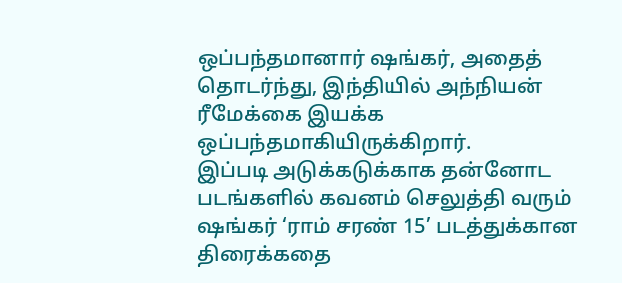ஒப்பந்தமானார் ஷங்கர், அதைத் தொடர்ந்து, இந்தியில் அந்நியன் ரீமேக்கை இயக்க ஒப்பந்தமாகியிருக்கிறார்.
இப்படி அடுக்கடுக்காக தன்னோட படங்களில் கவனம் செலுத்தி வரும் ஷங்கர் ‘ராம் சரண் 15’ படத்துக்கான திரைக்கதை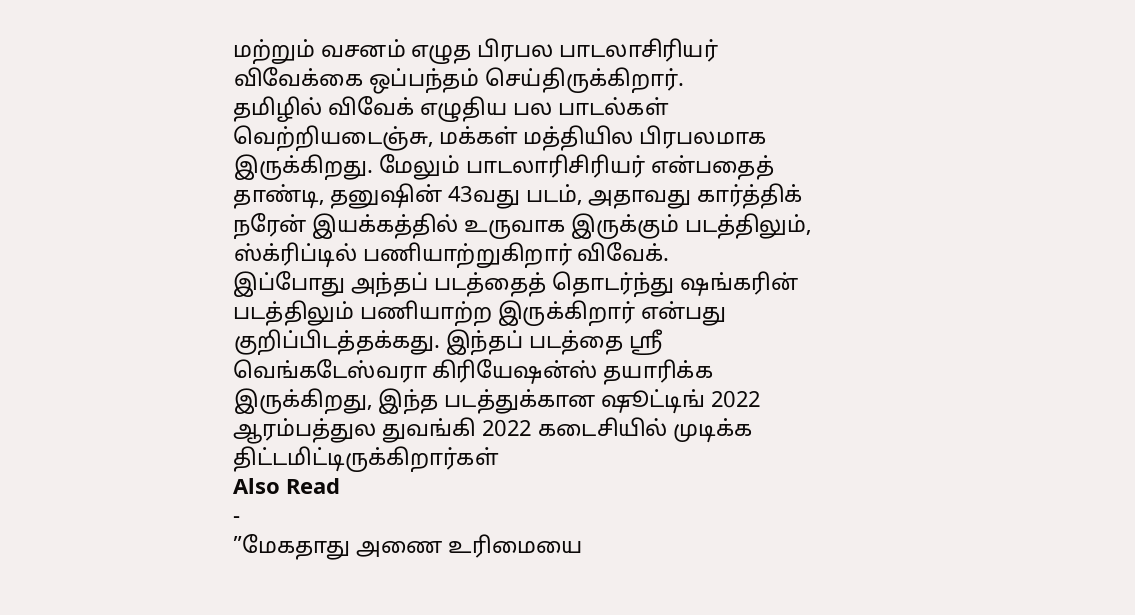மற்றும் வசனம் எழுத பிரபல பாடலாசிரியர் விவேக்கை ஒப்பந்தம் செய்திருக்கிறார்.
தமிழில் விவேக் எழுதிய பல பாடல்கள் வெற்றியடைஞ்சு, மக்கள் மத்தியில பிரபலமாக இருக்கிறது. மேலும் பாடலாரிசிரியர் என்பதைத் தாண்டி, தனுஷின் 43வது படம், அதாவது கார்த்திக் நரேன் இயக்கத்தில் உருவாக இருக்கும் படத்திலும், ஸ்க்ரிப்டில் பணியாற்றுகிறார் விவேக்.
இப்போது அந்தப் படத்தைத் தொடர்ந்து ஷங்கரின் படத்திலும் பணியாற்ற இருக்கிறார் என்பது குறிப்பிடத்தக்கது. இந்தப் படத்தை ஸ்ரீ வெங்கடேஸ்வரா கிரியேஷன்ஸ் தயாரிக்க இருக்கிறது, இந்த படத்துக்கான ஷூட்டிங் 2022 ஆரம்பத்துல துவங்கி 2022 கடைசியில் முடிக்க திட்டமிட்டிருக்கிறார்கள்
Also Read
-
”மேகதாது அணை உரிமையை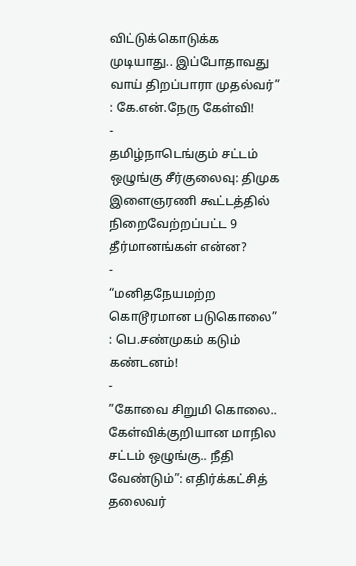விட்டுக்கொடுக்க முடியாது.. இப்போதாவது வாய் திறப்பாரா முதல்வர்” : கே.என்.நேரு கேள்வி!
-
தமிழ்நாடெங்கும் சட்டம் ஒழுங்கு சீர்குலைவு: திமுக இளைஞரணி கூட்டத்தில் நிறைவேற்றப்பட்ட 9 தீர்மானங்கள் என்ன?
-
“மனிதநேயமற்ற கொடூரமான படுகொலை” : பெ.சண்முகம் கடும் கண்டனம்!
-
”கோவை சிறுமி கொலை.. கேள்விக்குறியான மாநில சட்டம் ஒழுங்கு.. நீதி வேண்டும்”: எதிர்க்கட்சித் தலைவர்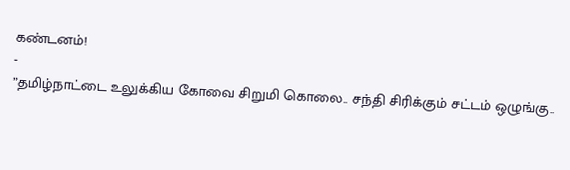கண்டனம்!
-
”தமிழ்நாட்டை உலுக்கிய கோவை சிறுமி கொலை.. சந்தி சிரிக்கும் சட்டம் ஒழுங்கு..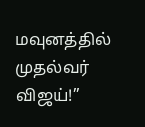மவுனத்தில் முதல்வர் விஜய்!”